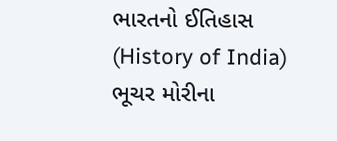ભારતનો ઈતિહાસ (History of India)
ભૂચર મોરીના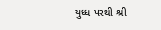યુધ્ધ પરથી શ્રી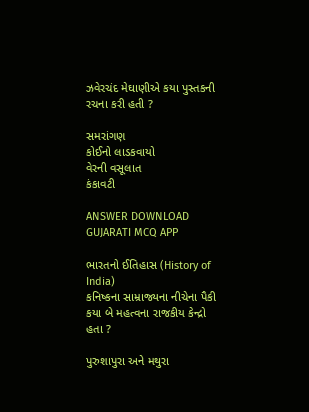ઝવેરચંદ મેઘાણીએ કયા પુસ્તકની રચના કરી હતી ?

સમરાંગણ
કોઈનો લાડકવાયો
વેરની વસૂલાત
કંકાવટી

ANSWER DOWNLOAD GUJARATI MCQ APP

ભારતનો ઈતિહાસ (History of India)
કનિષ્કના સામ્રાજ્યના નીચેના પૈકી કયા બે મહત્વના રાજકીય કેન્દ્રો હતા ?

પુરુશાપુરા અને મથુરા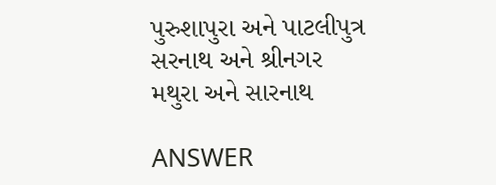પુરુશાપુરા અને પાટલીપુત્ર
સરનાથ અને શ્રીનગર
મથુરા અને સારનાથ

ANSWER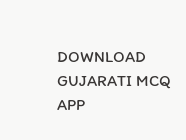DOWNLOAD GUJARATI MCQ APP